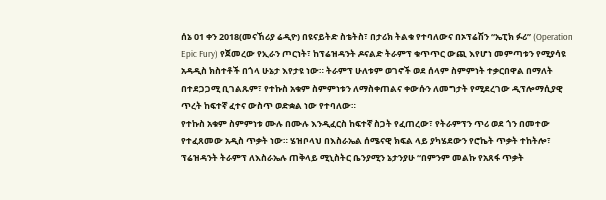ሰኔ 01 ቀን 2018(መናኸሪያ ሬዲዮ) በዩናይትድ ስቴትስ፣ በታሪክ ትልቁ የተባለውና በኦፕሬሽን “ኤፒክ ፉሪ” (Operation Epic Fury) የጀመረው የኢራን ጦርነት፣ ከፕሬዝዳንት ዶናልድ ትራምፕ ቁጥጥር ውጪ እየሆነ መምጣቱን የሚያሳዩ አዳዲስ ክስተቶች በጎላ ሁኔታ እየታዩ ነው። ትራምፕ ሁለቱም ወገኖች ወደ ሰላም ስምምነት ተቃርበዋል በማለት በተደጋጋሚ ቢገልጹም፣ የተኩስ አቁም ስምምነቱን ለማስቀጠልና ቀውሱን ለመግታት የሚደረገው ዲፕሎማሲያዊ ጥረት ከፍተኛ ፈተና ውስጥ ወድቋል ነው የተባለው።
የተኩስ አቁም ስምምነቱ ሙሉ በሙሉ እንዲፈርስ ከፍተኛ ስጋት የፈጠረው፣ የትራምፕን ጥሪ ወደ ጎን በመተው የተፈጸመው አዲስ ጥቃት ነው። ሄዝቦላህ በእስራኤል ሰሜናዊ ክፍል ላይ ያካሄደውን የሮኬት ጥቃት ተከትሎ፣ ፕሬዝዳንት ትራምፕ ለእስራኤሉ ጠቅላይ ሚኒስትር ቤንያሚን ኔታንያሁ “በምንም መልኩ የአጸፋ ጥቃት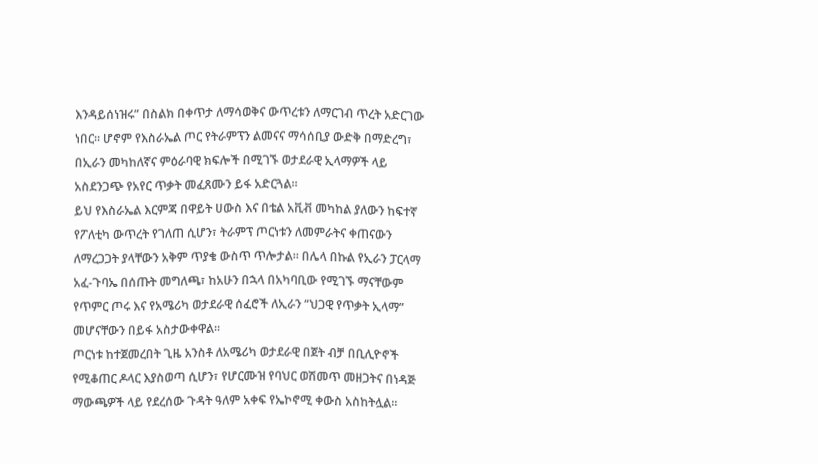እንዳይሰነዝሩ” በስልክ በቀጥታ ለማሳወቅና ውጥረቱን ለማርገብ ጥረት አድርገው ነበር። ሆኖም የእስራኤል ጦር የትራምፕን ልመናና ማሳሰቢያ ውድቅ በማድረግ፣ በኢራን መካከለኛና ምዕራባዊ ክፍሎች በሚገኙ ወታደራዊ ኢላማዎች ላይ አስደንጋጭ የአየር ጥቃት መፈጸሙን ይፋ አድርጓል።
ይህ የእስራኤል እርምጃ በዋይት ሀውስ እና በቴል አቪቭ መካከል ያለውን ከፍተኛ የፖለቲካ ውጥረት የገለጠ ሲሆን፣ ትራምፕ ጦርነቱን ለመምራትና ቀጠናውን ለማረጋጋት ያላቸውን አቅም ጥያቄ ውስጥ ጥሎታል። በሌላ በኩል የኢራን ፓርላማ አፈ-ጉባኤ በሰጡት መግለጫ፣ ከአሁን በኋላ በአካባቢው የሚገኙ ማናቸውም የጥምር ጦሩ እና የአሜሪካ ወታደራዊ ሰፈሮች ለኢራን “ህጋዊ የጥቃት ኢላማ” መሆናቸውን በይፋ አስታውቀዋል።
ጦርነቱ ከተጀመረበት ጊዜ አንስቶ ለአሜሪካ ወታደራዊ በጀት ብቻ በቢሊዮኖች የሚቆጠር ዶላር እያስወጣ ሲሆን፣ የሆርሙዝ የባህር ወሽመጥ መዘጋትና በነዳጅ ማውጫዎች ላይ የደረሰው ጉዳት ዓለም አቀፍ የኤኮኖሚ ቀውስ አስከትሏል።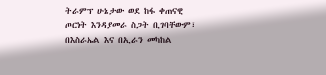ትራምፕ ሁኔታው ወደ ከፋ ቀጠናዊ ጦርነት እንዳያመራ ስጋት ቢገባቸውም፣ በእስራኤል እና በኢራን መካከል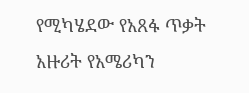የሚካሄደው የአጸፋ ጥቃት አዙሪት የአሜሪካን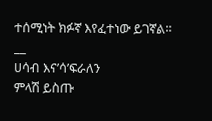ተሰሚነት ክፉኛ እየፈተነው ይገኛል።
__
ሀሳብ እና’ሳ’ፍራለን
ምላሽ ይስጡ